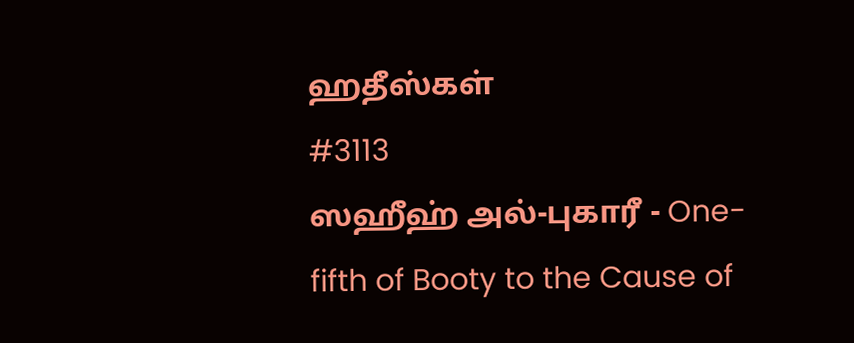ஹதீஸ்கள்
#3113
ஸஹீஹ் அல்-புகாரீ - One-fifth of Booty to the Cause of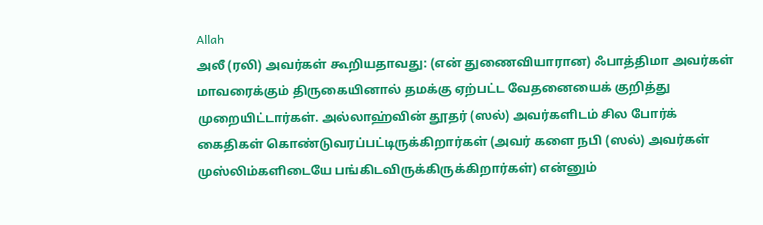Allah
அலீ (ரலி) அவர்கள் கூறியதாவது: (என் துணைவியாரான) ஃபாத்திமா அவர்கள் மாவரைக்கும் திருகையினால் தமக்கு ஏற்பட்ட வேதனையைக் குறித்து முறையிட்டார்கள். அல்லாஹ்வின் தூதர் (ஸல்) அவர்களிடம் சில போர்க் கைதிகள் கொண்டுவரப்பட்டிருக்கிறார்கள் (அவர் களை நபி (ஸல்) அவர்கள் முஸ்லிம்களிடையே பங்கிடவிருக்கிருக்கிறார்கள்) என்னும்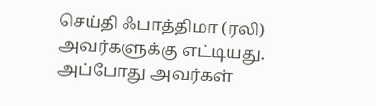செய்தி ஃபாத்திமா (ரலி) அவர்களுக்கு எட்டியது. அப்போது அவர்கள்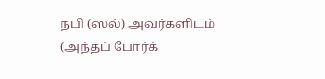நபி (ஸல்) அவர்களிடம் (அந்தப் போர்க்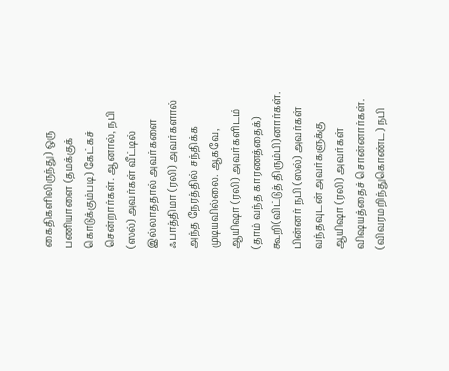கைதிகளிலிருந்து) ஒரு பணியாளை (தமக்குக் கொடுக்கும்படி) கேட்கச் சென்றார்கள். ஆனால், நபி (ஸல்) அவர்கள் வீட்டில் இல்லாததால் அவர்களை ஃபாத்திமா (ரலி) அவர்களால் அந்த நேரத்தில் சந்திக்க முடியவில்லை. ஆகவே, ஆயிஷா (ரலி) அவர்களிடம் (தாம் வந்த காரணத்தைக்) கூறி(விட்டுத் திரும்பி)னார்கள். பின்னர் நபி (ஸல்) அவர்கள் வந்தவுடன் அவர்களுக்கு ஆயிஷா (ரலி) அவர்கள் விஷயத்தைச் சொன்னார்கள். (விவரமறிந்துகொண்ட) நபி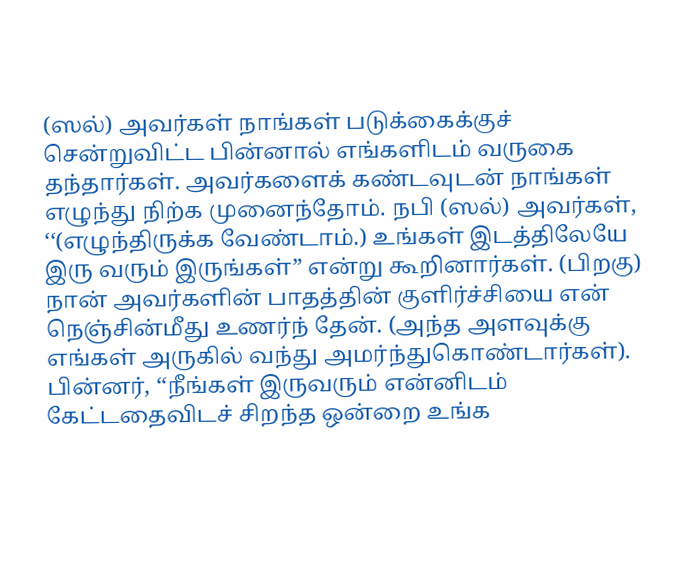(ஸல்) அவர்கள் நாங்கள் படுக்கைக்குச் சென்றுவிட்ட பின்னால் எங்களிடம் வருகை தந்தார்கள். அவர்களைக் கண்டவுடன் நாங்கள் எழுந்து நிற்க முனைந்தோம். நபி (ஸல்) அவர்கள், ‘‘(எழுந்திருக்க வேண்டாம்.) உங்கள் இடத்திலேயே இரு வரும் இருங்கள்” என்று கூறினார்கள். (பிறகு) நான் அவர்களின் பாதத்தின் குளிர்ச்சியை என் நெஞ்சின்மீது உணர்ந் தேன். (அந்த அளவுக்கு எங்கள் அருகில் வந்து அமர்ந்துகொண்டார்கள்). பின்னர், ‘‘நீங்கள் இருவரும் என்னிடம் கேட்டதைவிடச் சிறந்த ஒன்றை உங்க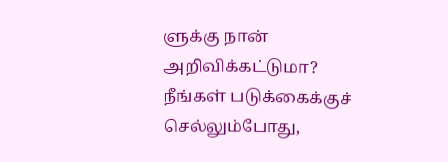ளுக்கு நான் அறிவிக்கட்டுமா? நீங்கள் படுக்கைக்குச் செல்லும்போது,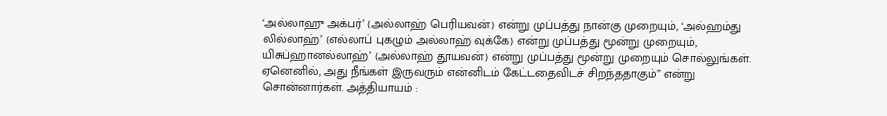‘அல்லாஹு அக்பர்’ (அல்லாஹ் பெரியவன்) என்று முப்பத்து நான்கு முறையும், ‘அல்ஹம்து லில்லாஹ்’ (எல்லாப் புகழும் அல்லாஹ் வுக்கே) என்று முப்பத்து மூன்று முறையும், யிசுப்ஹானல்லாஹ்’ (அல்லாஹ் தூயவன்) என்று முப்பத்து மூன்று முறையும் சொல்லுங்கள். ஏனெனில், அது நீங்கள் இருவரும் என்னிடம் கேட்டதைவிடச் சிறந்ததாகும்” என்று சொன்னார்கள். அத்தியாயம் :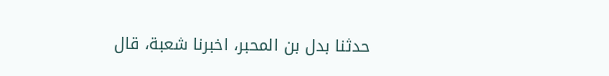حدثنا بدل بن المحبر، اخبرنا شعبة، قال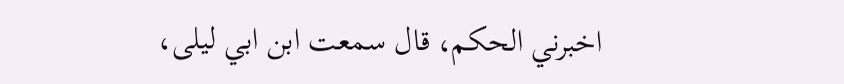اخبرني الحكم، قال سمعت ابن ابي ليلى،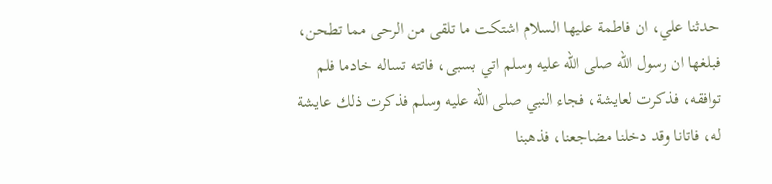حدثنا علي، ان فاطمة عليها السلام اشتكت ما تلقى من الرحى مما تطحن، فبلغها ان رسول الله صلى الله عليه وسلم اتي بسبى، فاتته تساله خادما فلم توافقه، فذكرت لعايشة، فجاء النبي صلى الله عليه وسلم فذكرت ذلك عايشة له، فاتانا وقد دخلنا مضاجعنا، فذهبنا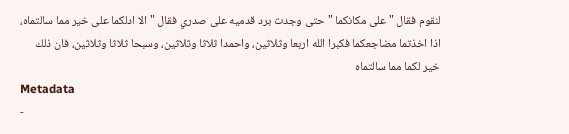لنقوم فقال " على مكانكما " حتى وجدت برد قدميه على صدري فقال " الا ادلكما على خير مما سالتماه، اذا اخذتما مضاجعكما فكبرا الله اربعا وثلاثين، واحمدا ثلاثا وثلاثين، وسبحا ثلاثا وثلاثين، فان ذلك خير لكما مما سالتماه
Metadata
-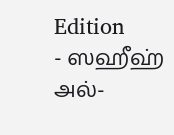Edition
- ஸஹீஹ் அல்-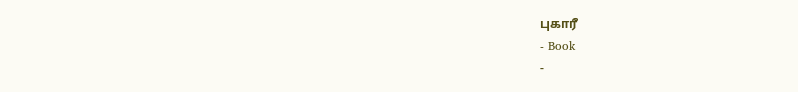புகாரீ
- Book
-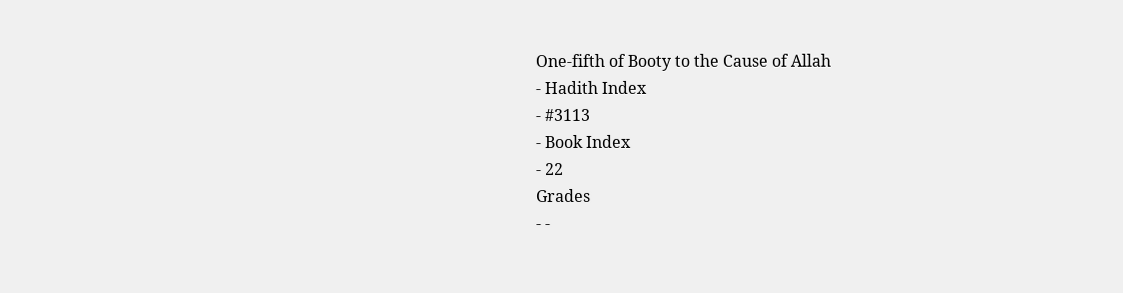One-fifth of Booty to the Cause of Allah
- Hadith Index
- #3113
- Book Index
- 22
Grades
- -